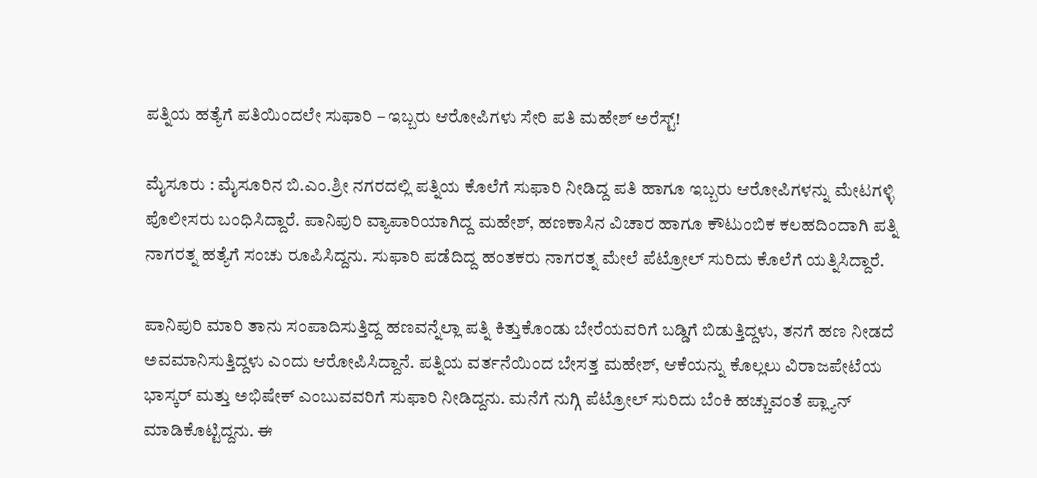ಪತ್ನಿಯ ಹತ್ಯೆಗೆ ಪತಿಯಿಂದಲೇ ಸುಫಾರಿ – ಇಬ್ಬರು ಆರೋಪಿಗಳು ಸೇರಿ ಪತಿ ಮಹೇಶ್ ಅರೆಸ್ಟ್!

ಮೈಸೂರು : ಮೈಸೂರಿನ ಬಿ.ಎಂ.ಶ್ರೀ ನಗರದಲ್ಲಿ ಪತ್ನಿಯ ಕೊಲೆಗೆ ಸುಫಾರಿ ನೀಡಿದ್ದ ಪತಿ ಹಾಗೂ ಇಬ್ಬರು ಆರೋಪಿಗಳನ್ನು ಮೇಟಗಳ್ಳಿ ಪೊಲೀಸರು ಬಂಧಿಸಿದ್ದಾರೆ. ಪಾನಿಪುರಿ ವ್ಯಾಪಾರಿಯಾಗಿದ್ದ ಮಹೇಶ್, ಹಣಕಾಸಿನ ವಿಚಾರ ಹಾಗೂ ಕೌಟುಂಬಿಕ ಕಲಹದಿಂದಾಗಿ ಪತ್ನಿ ನಾಗರತ್ನ ಹತ್ಯೆಗೆ ಸಂಚು ರೂಪಿಸಿದ್ದನು. ಸುಫಾರಿ ಪಡೆದಿದ್ದ ಹಂತಕರು ನಾಗರತ್ನ ಮೇಲೆ ಪೆಟ್ರೋಲ್ ಸುರಿದು ಕೊಲೆಗೆ ಯತ್ನಿಸಿದ್ದಾರೆ.

ಪಾನಿಪುರಿ ಮಾರಿ ತಾನು ಸಂಪಾದಿಸುತ್ತಿದ್ದ ಹಣವನ್ನೆಲ್ಲಾ ಪತ್ನಿ ಕಿತ್ತುಕೊಂಡು ಬೇರೆಯವರಿಗೆ ಬಡ್ಡಿಗೆ ಬಿಡುತ್ತಿದ್ದಳು, ತನಗೆ ಹಣ ನೀಡದೆ ಅವಮಾನಿಸುತ್ತಿದ್ದಳು ಎಂದು ಆರೋಪಿಸಿದ್ದಾನೆ. ಪತ್ನಿಯ ವರ್ತನೆಯಿಂದ ಬೇಸತ್ತ ಮಹೇಶ್, ಆಕೆಯನ್ನು ಕೊಲ್ಲಲು ವಿರಾಜಪೇಟೆಯ ಭಾಸ್ಕರ್ ಮತ್ತು ಅಭಿಷೇಕ್ ಎಂಬುವವರಿಗೆ ಸುಫಾರಿ ನೀಡಿದ್ದನು. ಮನೆಗೆ ನುಗ್ಗಿ ಪೆಟ್ರೋಲ್ ಸುರಿದು ಬೆಂಕಿ ಹಚ್ಚುವಂತೆ ಪ್ಲ್ಯಾನ್ ಮಾಡಿಕೊಟ್ಟಿದ್ದನು. ಈ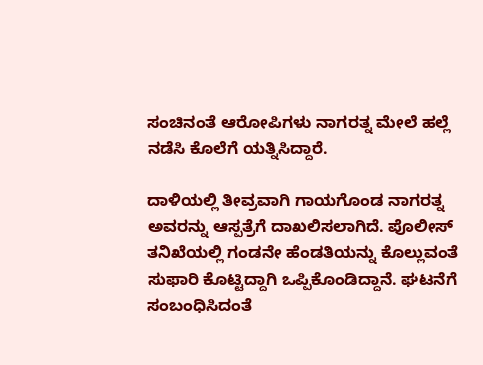ಸಂಚಿನಂತೆ ಆರೋಪಿಗಳು ನಾಗರತ್ನ ಮೇಲೆ ಹಲ್ಲೆ ನಡೆಸಿ ಕೊಲೆಗೆ ಯತ್ನಿಸಿದ್ದಾರೆ.

ದಾಳಿಯಲ್ಲಿ ತೀವ್ರವಾಗಿ ಗಾಯಗೊಂಡ ನಾಗರತ್ನ ಅವರನ್ನು ಆಸ್ಪತ್ರೆಗೆ ದಾಖಲಿಸಲಾಗಿದೆ. ಪೊಲೀಸ್ ತನಿಖೆಯಲ್ಲಿ ಗಂಡನೇ ಹೆಂಡತಿಯನ್ನು ಕೊಲ್ಲುವಂತೆ ಸುಫಾರಿ ಕೊಟ್ಟಿದ್ದಾಗಿ ಒಪ್ಪಿಕೊಂಡಿದ್ದಾನೆ. ಘಟನೆಗೆ ಸಂಬಂಧಿಸಿದಂತೆ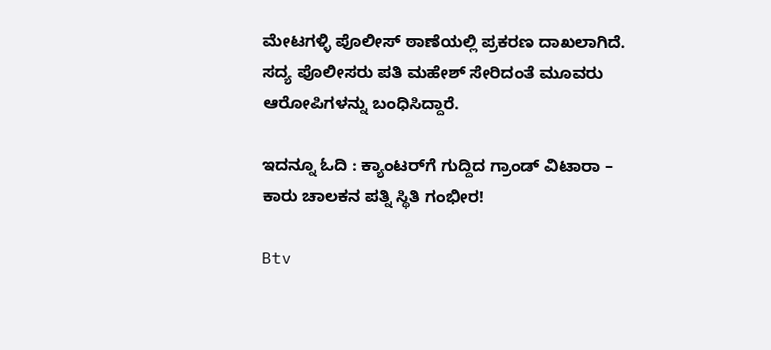ಮೇಟಗಳ್ಳಿ ಪೊಲೀಸ್ ಠಾಣೆಯಲ್ಲಿ ಪ್ರಕರಣ ದಾಖಲಾಗಿದೆ. ಸದ್ಯ ಪೊಲೀಸರು ಪತಿ ಮಹೇಶ್ ಸೇರಿದಂತೆ ಮೂವರು ಆರೋಪಿಗಳನ್ನು ಬಂಧಿಸಿದ್ದಾರೆ.

ಇದನ್ನೂ ಓದಿ : ಕ್ಯಾಂಟರ್‌ಗೆ ಗುದ್ದಿದ ಗ್ರಾಂಡ್ ವಿಟಾರಾ – ಕಾರು ಚಾಲಕನ ಪತ್ನಿ ಸ್ಥಿತಿ ಗಂಭೀರ!

Btv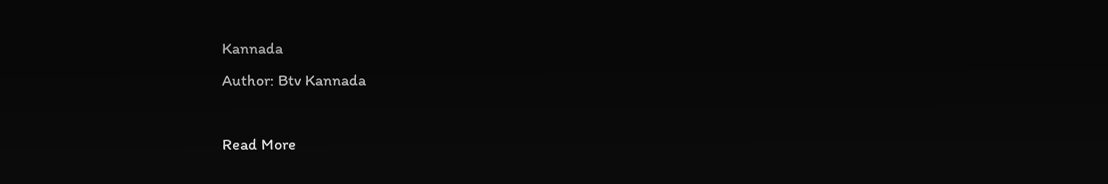Kannada
Author: Btv Kannada

Read More